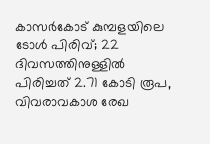കാസർകോട് കുമ്പളയിലെ ടോൾ പിരിവ്; 22 ദിവസത്തിനുള്ളിൽ പിരിച്ചത് 2.71 കോടി രൂപ, വിവരാവകാശ രേഖ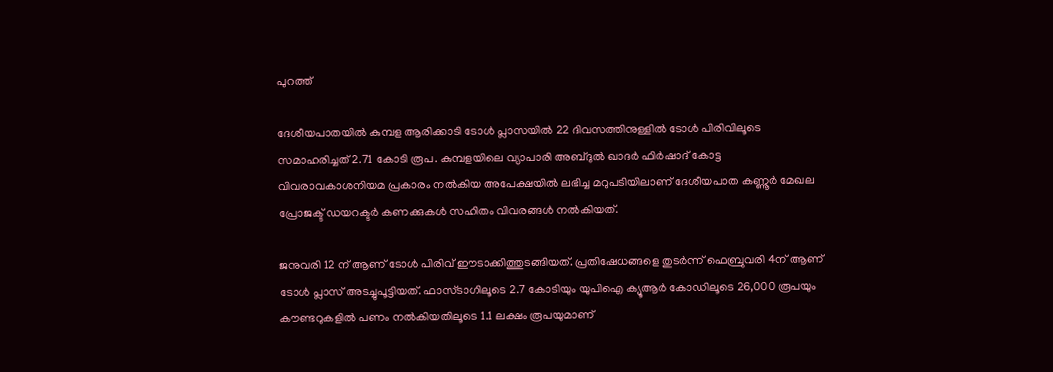പുറത്ത്

ദേശീയപാതയില്‍ കുമ്പള ആരിക്കാടി ടോള്‍ പ്ലാസയില്‍ 22 ദിവസത്തിനുള്ളില്‍ ടോൾ പിരിവിലൂടെ സമാഹരിച്ചത് 2.71 കോടി രൂപ. കുമ്പളയിലെ വ്യാപാരി അബ്ദുല്‍ ഖാദര്‍ ഫിര്‍ഷാദ് കോട്ട വിവരാവകാശനിയമ പ്രകാരം നല്‍കിയ അപേക്ഷയില്‍ ലഭിച്ച മറുപടിയിലാണ് ദേശീയപാത കണ്ണൂര്‍ മേഖല പ്രോജക്ട് ഡയറക്ടര്‍ കണക്കുകള്‍ സഹിതം വിവരങ്ങള്‍ നല്‍കിയത്.

ജനുവരി 12 ന് ആണ് ടോൾ പിരിവ് ഈടാക്കിത്തുടങ്ങിയത്. പ്രതിഷേധങ്ങളെ തുടര്‍ന്ന് ഫെബ്രുവരി 4ന് ആണ് ടോള്‍ പ്ലാസ് അടച്ചുപൂട്ടിയത്. ഫാസ്ടാഗിലൂടെ 2.7 കോടിയും യുപിഐ ക്യൂആര്‍ കോഡിലൂടെ 26,000 രൂപയും കൗണ്ടറുകളില്‍ പണം നല്‍കിയതിലൂടെ 1.1 ലക്ഷം രൂപയുമാണ്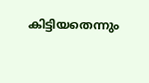കിട്ടിയതെന്നും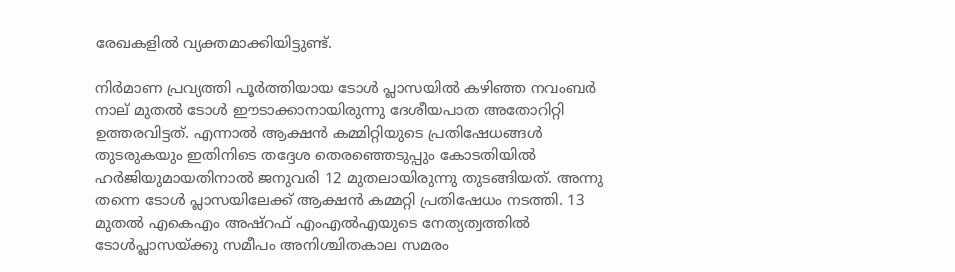രേഖകളില്‍ വ്യക്തമാക്കിയിട്ടുണ്ട്.

നിര്‍മാണ പ്രവ്യത്തി പൂര്‍ത്തിയായ ടോള്‍ പ്ലാസയില്‍ കഴിഞ്ഞ നവംബര്‍ നാല് മുതല്‍ ടോൾ ഈടാക്കാനായിരുന്നു ദേശീയപാത അതോറിറ്റി ഉത്തരവിട്ടത്. എന്നാല്‍ ആക്ഷന്‍ കമ്മിറ്റിയുടെ പ്രതിഷേധങ്ങള്‍ തുടരുകയും ഇതിനിടെ തദ്ദേശ തെരഞ്ഞെടുപ്പും കോടതിയില്‍ ഹര്‍ജിയുമായതിനാല്‍ ജനുവരി 12 മുതലായിരുന്നു തുടങ്ങിയത്. അന്നു തന്നെ ടോള്‍ പ്ലാസയിലേക്ക് ആക്ഷന്‍ കമ്മറ്റി പ്രതിഷേധം നടത്തി. 13 മുതല്‍ എകെഎം അഷ്‌റഫ് എംഎല്‍എയുടെ നേത്യത്വത്തില്‍ ടോള്‍പ്ലാസയ്ക്കു സമീപം അനിശ്ചിതകാല സമരം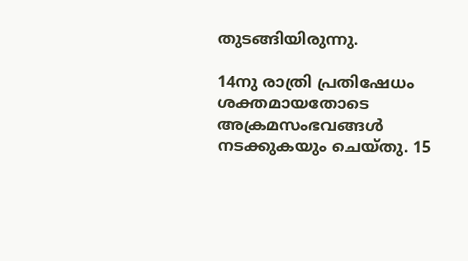തുടങ്ങിയിരുന്നു.

14നു രാത്രി പ്രതിഷേധം ശക്തമായതോടെ അക്രമസംഭവങ്ങൾ നടക്കുകയും ചെയ്തു. 15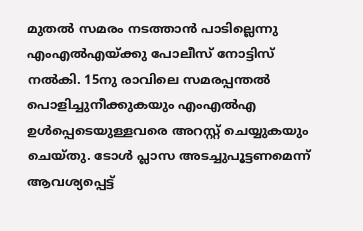മുതൽ സമരം നടത്താൻ പാടില്ലെന്നു എംഎൽഎയ്ക്കു പോലീസ് നോട്ടിസ് നൽകി. 15നു രാവിലെ സമരപ്പന്തൽ പൊളിച്ചുനീക്കുകയും എംഎൽഎ ഉൾപ്പെടെയുള്ളവരെ അറസ്റ്റ് ചെയ്യുകയും ചെയ്തു. ടോൾ പ്ലാസ അടച്ചുപൂട്ടണമെന്ന് ആവശ്യപ്പെട്ട്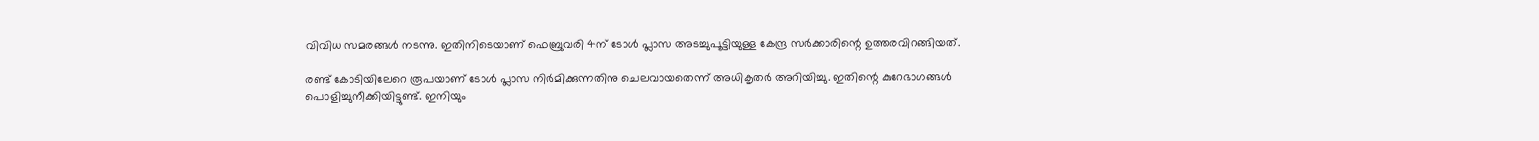വിവിധ സമരങ്ങൾ നടന്നു. ഇതിനിടെയാണ് ഫെബ്രുവരി 4ന് ടോൾ പ്ലാസ അടച്ചുപൂട്ടിയുള്ള കേന്ദ്ര സർക്കാരിന്റെ ഉത്തരവിറങ്ങിയത്.

രണ്ട് കോടിയിലേറെ രൂപയാണ് ടോൾ പ്ലാസ നിർമിക്കുന്നതിനു ചെലവായതെന്ന് അധികൃതർ അറിയിച്ചു. ഇതിന്റെ കുറേഭാഗങ്ങൾ പൊളിച്ചുനീക്കിയിട്ടുണ്ട്. ഇനിയും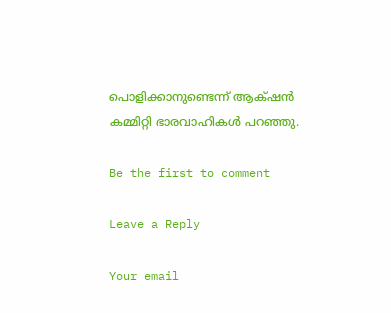പൊളിക്കാനുണ്ടെന്ന് ആക‍്ഷൻ കമ്മിറ്റി ഭാരവാഹികൾ പറഞ്ഞു.

Be the first to comment

Leave a Reply

Your email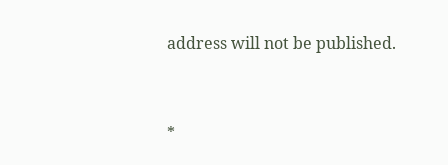address will not be published.


*